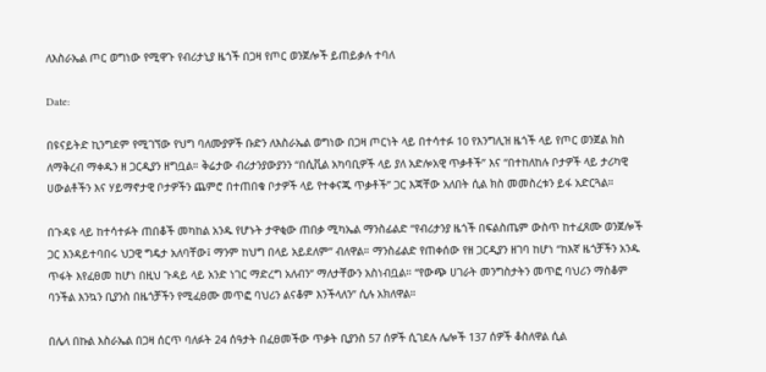ለእስራኤል ጦር ወግነው የሚዋጉ የብሪታኒያ ዜጎች በጋዛ የጦር ወንጀሎች ይጠይቃሉ ተባለ

Date:

በዩናይትድ ኪንግደም የሚገኘው የህግ ባለሙያዎች ቡድን ለእስራኤል ወግነው በጋዛ ጦርነት ላይ በተሳተፉ 10 የእንግሊዝ ዜጎች ላይ የጦር ወንጀል ክስ ለማቅረብ ማቀዱን ዘ ጋርዲያን ዘግቧል። ቅሬታው ብሪታንያውያንን “በሲቪል አካባቢዎች ላይ ያለ አድሎአዊ ጥቃቶች” እና “በተከለከሉ ቦታዎች ላይ ታሪካዊ ሀውልቶችን እና ሃይማኖታዊ ቦታዎችን ጨምሮ በተጠበቁ ቦታዎች ላይ የተቀናጁ ጥቃቶች” ጋር እጃቸው አለበት ሲል ክስ መመስረቱን ይፋ አድርጓል።

በጉዳዩ ላይ ከተሳተፉት ጠበቆች መካከል አንዱ የሆኑት ታዋቂው ጠበቃ ሚካኤል ማንስፊልድ “የብሪታንያ ዜጎች በፍልስጤም ውስጥ ከተፈጸሙ ወንጀሎች ጋር እንዳይተባበሩ ህጋዊ ግዴታ አለባቸው፤ ማንም ከህግ በላይ አይደለም” ብለዋል። ማንስፊልድ የጠቀሰው የዘ ጋርዲያን ዘገባ ከሆነ “ከእኛ ዜጎቻችን አንዱ ጥፋት እየፈፀመ ከሆነ በዚህ ጉዳይ ላይ አንድ ነገር ማድረግ አለብን” ማለታቸውን አስነብቧል። “የውጭ ሀገራት መንግስታትን መጥፎ ባህሪን ማስቆም ባንችል እንኳን ቢያንስ በዜጎቻችን የሚፈፀሙ መጥፎ ባህሪን ልናቆም እንችላለን” ሲሉ አክለዋል።

በሌላ በኩል እስራኤል በጋዛ ሰርጥ ባለፉት 24 ሰዓታት በፈፀመችው ጥቃት ቢያንስ 57 ሰዎች ሲገደሉ ሌሎች 137 ሰዎች ቆስለዋል ሲል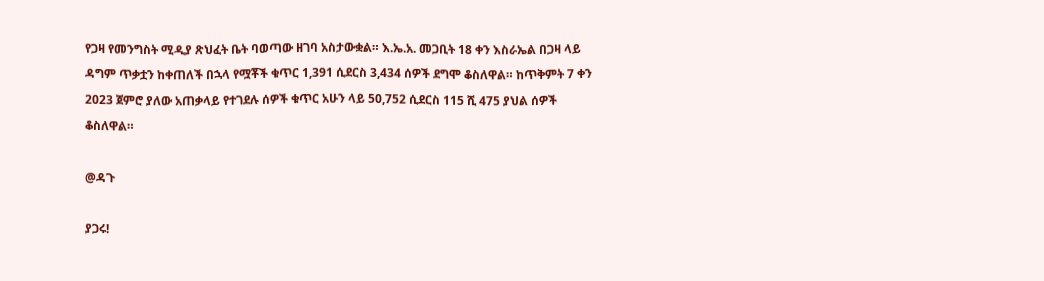የጋዛ የመንግስት ሚዲያ ጽህፈት ቤት ባወጣው ዘገባ አስታውቋል። እ.ኤ.አ. መጋቢት 18 ቀን እስራኤል በጋዛ ላይ ዳግም ጥቃቷን ከቀጠለች በኋላ የሟቾች ቁጥር 1,391 ሲደርስ 3,434 ሰዎች ደግሞ ቆስለዋል። ከጥቅምት 7 ቀን 2023 ጀምሮ ያለው አጠቃላይ የተገደሉ ሰዎች ቁጥር አሁን ላይ 50,752 ሲደርስ 115 ሺ 475 ያህል ሰዎች ቆስለዋል።

@ዳጉ

ያጋሩ!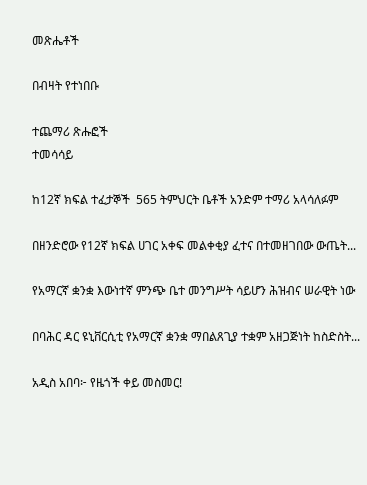መጽሔቶች

በብዛት የተነበቡ

ተጨማሪ ጽሑፎች
ተመሳሳይ

ከ12ኛ ክፍል ተፈታኞች  565 ትምህርት ቤቶች አንድም ተማሪ አላሳለፉም

በዘንድሮው የ12ኛ ክፍል ሀገር አቀፍ መልቀቂያ ፈተና በተመዘገበው ውጤት...

የአማርኛ ቋንቋ እውነተኛ ምንጭ ቤተ መንግሥት ሳይሆን ሕዝብና ሠራዊት ነው

በባሕር ዳር ዩኒቨርሲቲ የአማርኛ ቋንቋ ማበልጸጊያ ተቋም አዘጋጅነት ከስድስት...

አዲስ አበባ፦ የዜጎች ቀይ መስመር!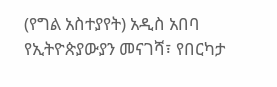(የግል አስተያየት) አዲስ አበባ የኢትዮጵያውያን መናገሻ፣ የበርካታ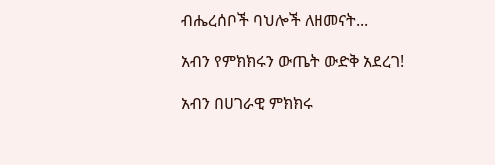ብሔረሰቦች ባህሎች ለዘመናት...

አብን የምክክሩን ውጤት ውድቅ አደረገ!

አብን በሀገራዊ ምክክሩ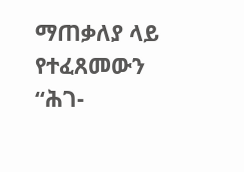ማጠቃለያ ላይ የተፈጸመውን “ሕገ-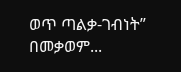ወጥ ጣልቃ-ገብነት” በመቃወም...